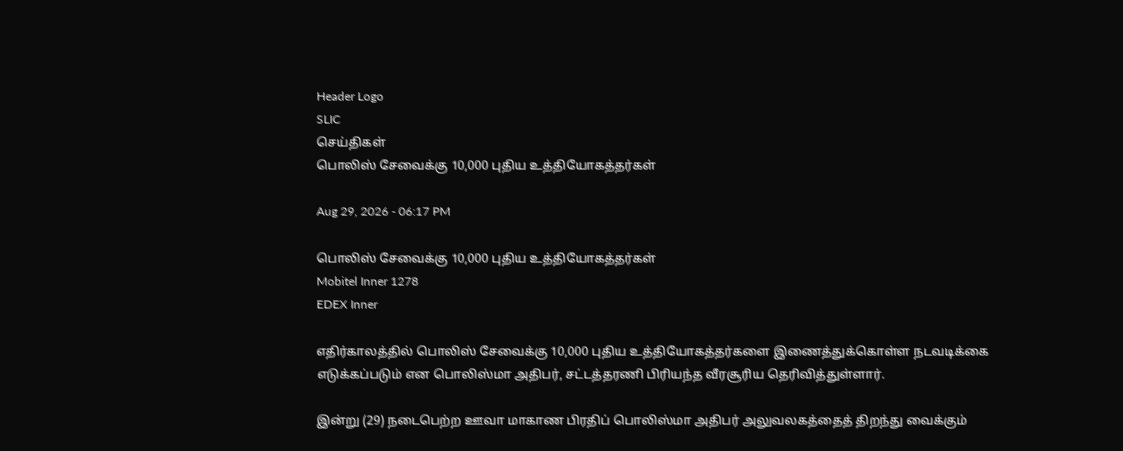Header Logo
SLIC
செய்திகள்
பொலிஸ் சேவைக்கு 10,000 புதிய உத்தியோகத்தர்கள்

Aug 29, 2026 - 06:17 PM

பொலிஸ் சேவைக்கு 10,000 புதிய உத்தியோகத்தர்கள்
Mobitel Inner 1278
EDEX Inner

எதிர்காலத்தில் பொலிஸ் சேவைக்கு 10,000 புதிய உத்தியோகத்தர்களை இணைத்துக்கொள்ள நடவடிக்கை எடுக்கப்படும் என பொலிஸ்மா அதிபர், சட்டத்தரணி பிரியந்த வீரசூரிய தெரிவித்துள்ளார்.

இன்று (29) நடைபெற்ற ஊவா மாகாண பிரதிப் பொலிஸ்மா அதிபர் அலுவலகத்தைத் திறந்து வைக்கும்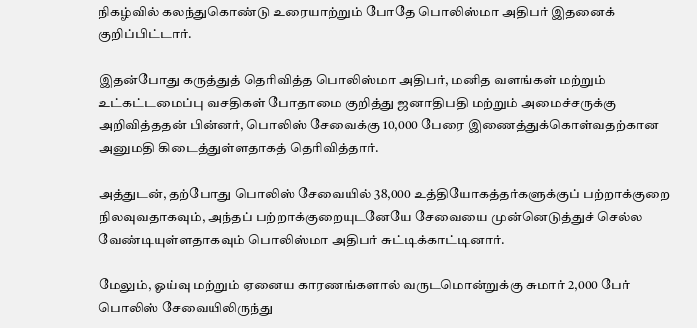நிகழ்வில் கலந்துகொண்டு உரையாற்றும் போதே பொலிஸ்மா அதிபர் இதனைக் குறிப்பிட்டார்.

இதன்போது கருத்துத் தெரிவித்த பொலிஸ்மா அதிபர், மனித வளங்கள் மற்றும் உட்கட்டமைப்பு வசதிகள் போதாமை குறித்து ஜனாதிபதி மற்றும் அமைச்சருக்கு அறிவித்ததன் பின்னர், பொலிஸ் சேவைக்கு 10,000 பேரை இணைத்துக்கொள்வதற்கான அனுமதி கிடைத்துள்ளதாகத் தெரிவித்தார்.

அத்துடன், தற்போது பொலிஸ் சேவையில் 38,000 உத்தியோகத்தர்களுக்குப் பற்றாக்குறை நிலவுவதாகவும், அந்தப் பற்றாக்குறையுடனேயே சேவையை முன்னெடுத்துச் செல்ல வேண்டியுள்ளதாகவும் பொலிஸ்மா அதிபர் சுட்டிக்காட்டினார்.

மேலும், ஓய்வு மற்றும் ஏனைய காரணங்களால் வருடமொன்றுக்கு சுமார் 2,000 பேர் பொலிஸ் சேவையிலிருந்து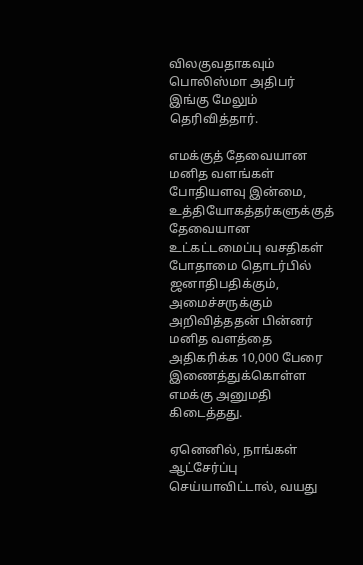விலகுவதாகவும் பொலிஸ்மா அதிபர் இங்கு மேலும் தெரிவித்தார்.

எமக்குத் தேவையான மனித வளங்கள் போதியளவு இன்மை, உத்தியோகத்தர்களுக்குத் தேவையான உட்கட்டமைப்பு வசதிகள் போதாமை தொடர்பில் ஜனாதிபதிக்கும், அமைச்சருக்கும் அறிவித்ததன் பின்னர் மனித வளத்தை அதிகரிக்க 10,000 பேரை இணைத்துக்கொள்ள எமக்கு அனுமதி கிடைத்தது.

ஏனெனில், நாங்கள் ஆட்சேர்ப்பு செய்யாவிட்டால், வயது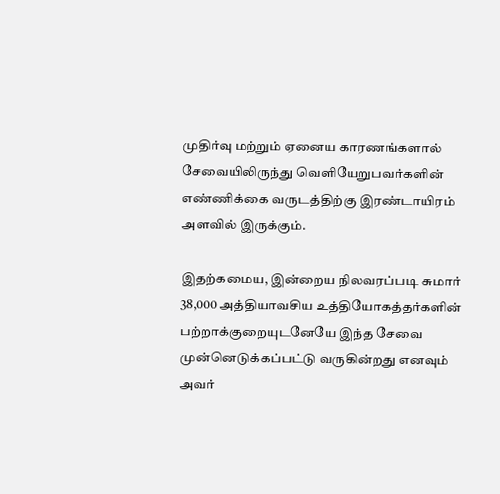முதிர்வு மற்றும் ஏனைய காரணங்களால் சேவையிலிருந்து வெளியேறுபவர்களின் எண்ணிக்கை வருடத்திற்கு இரண்டாயிரம் அளவில் இருக்கும்.

இதற்கமைய, இன்றைய நிலவரப்படி சுமார் 38,000 அத்தியாவசிய உத்தியோகத்தர்களின் பற்றாக்குறையுடனேயே இந்த சேவை முன்னெடுக்கப்பட்டு வருகின்றது எனவும் அவர்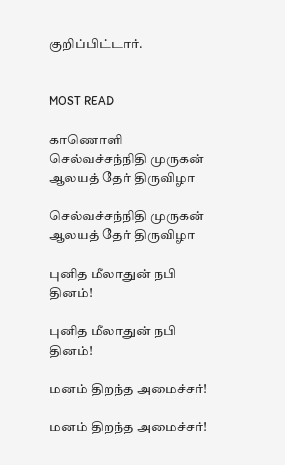குறிப்பிட்டார்.


MOST READ

காணொளி
செல்வச்சந்நிதி முருகன் ஆலயத் தேர் திருவிழா

செல்வச்சந்நிதி முருகன் ஆலயத் தேர் திருவிழா

புனித மீலாதுன் நபி தினம்!

புனித மீலாதுன் நபி தினம்!

மனம் திறந்த அமைச்சர்!

மனம் திறந்த அமைச்சர்!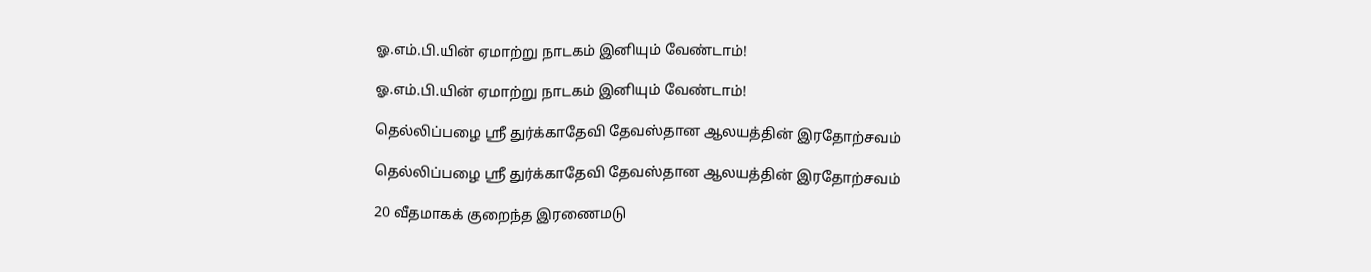ஓ.எம்.பி.யின் ஏமாற்று நாடகம் இனியும் வேண்டாம்!

ஓ.எம்.பி.யின் ஏமாற்று நாடகம் இனியும் வேண்டாம்!

தெல்லிப்பழை ஸ்ரீ துர்க்காதேவி தேவஸ்தான ஆலயத்தின் இரதோற்சவம்

தெல்லிப்பழை ஸ்ரீ துர்க்காதேவி தேவஸ்தான ஆலயத்தின் இரதோற்சவம்

20 வீதமாகக் குறைந்த இரணைமடு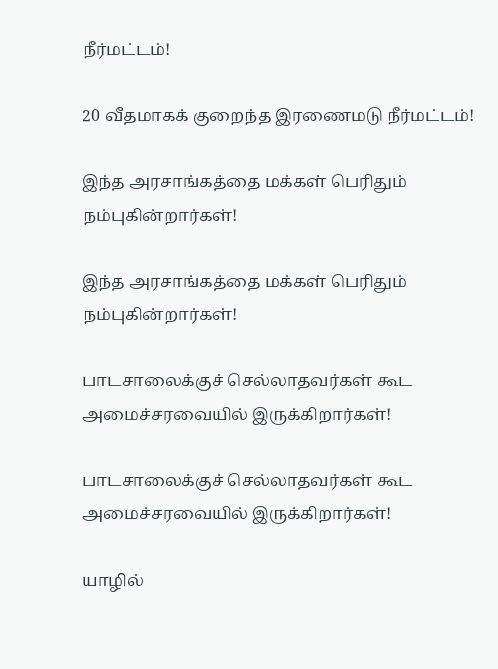நீர்மட்டம்!

20 வீதமாகக் குறைந்த இரணைமடு நீர்மட்டம்!

இந்த அரசாங்கத்தை மக்கள் பெரிதும் நம்புகின்றார்கள்!

இந்த அரசாங்கத்தை மக்கள் பெரிதும் நம்புகின்றார்கள்!

பாடசாலைக்குச் செல்லாதவர்கள் கூட அமைச்சரவையில் இருக்கிறார்கள்!

பாடசாலைக்குச் செல்லாதவர்கள் கூட அமைச்சரவையில் இருக்கிறார்கள்!

யாழில்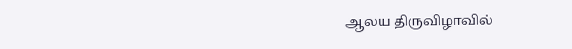ஆலய திருவிழாவில்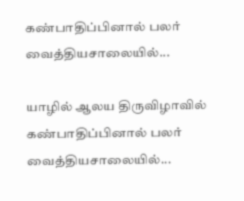கண்பாதிப்பினால் பலர் வைத்தியசாலையில்...

யாழில் ஆலய திருவிழாவில் கண்பாதிப்பினால் பலர் வைத்தியசாலையில்...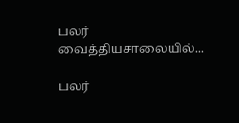பலர் வைத்தியசாலையில்...

பலர்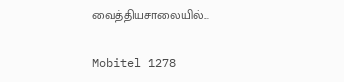வைத்தியசாலையில்...

Mobitel 1278